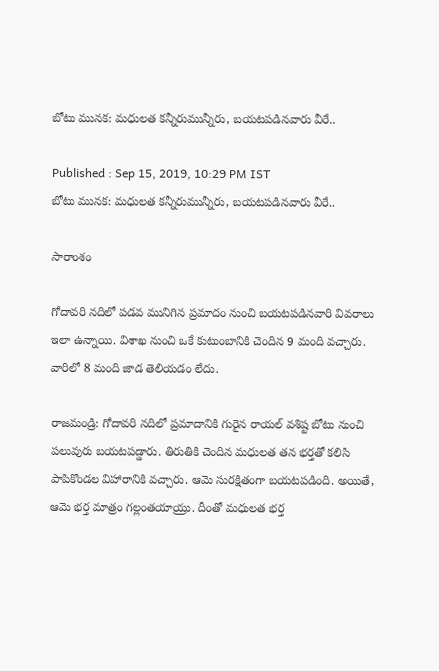బోటు మునక: మధులత కన్నీరుమున్నీరు, బయటపడినవారు వీరే..

Published : Sep 15, 2019, 10:29 PM IST
బోటు మునక: మధులత కన్నీరుమున్నీరు, బయటపడినవారు వీరే..

సారాంశం

గోదావరి నదిలో పడవ మునిగిన ప్రమాదం నుంచి బయటపడినవారి వివరాలు ఇలా ఉన్నాయి. విశాఖ నుంచి ఒకే కుటుంబానికి చెందిన 9 మంది వచ్చారు. వారిలో 8 మంది జాడ తెలియడం లేదు.

రాజమండ్రి: గోదావరి నదిలో ప్రమాదానికి గురైన రాయల్ వశిష్ట బోటు నుంచి పలువురు బయటపడ్డారు. తిరుతికి చెందిన మధులత తన భర్తతో కలిసి పాపికొండల విహారానికి వచ్చారు. ఆమె సురక్షితంగా బయటపడింది. అయితే, ఆమె భర్త మాత్రం గల్లంతయాయ్రు. దీంతో మధులత భర్త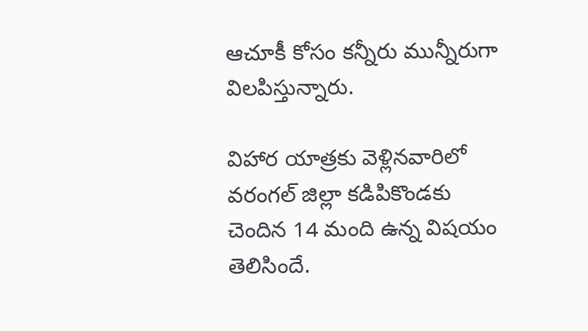ఆచూకీ కోసం కన్నీరు మున్నీరుగా విలపిస్తున్నారు.

విహార యాత్రకు వెళ్లినవారిలో వరంగల్ జిల్లా కడిపికొండకు చెందిన 14 మంది ఉన్న విషయం తెలిసిందే.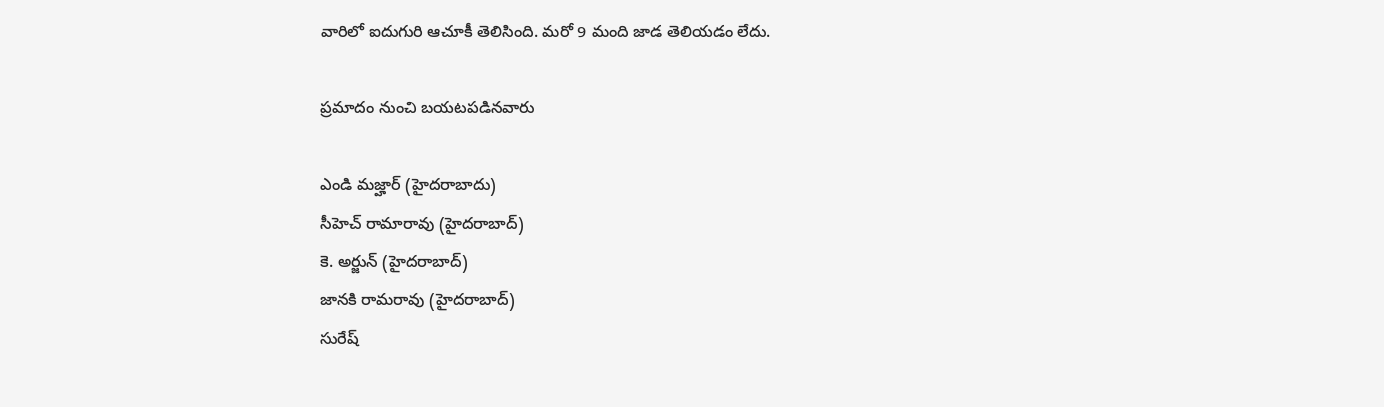వారిలో ఐదుగురి ఆచూకీ తెలిసింది. మరో 9 మంది జాడ తెలియడం లేదు.

ప్రమాదం నుంచి బయటపడినవారు

ఎండి మజ్హార్ (హైదరాబాదు)
సీహెచ్ రామారావు (హైదరాబాద్)
కె. అర్జున్ (హైదరాబాద్)
జానకి రామరావు (హైదరాబాద్)
సురేష్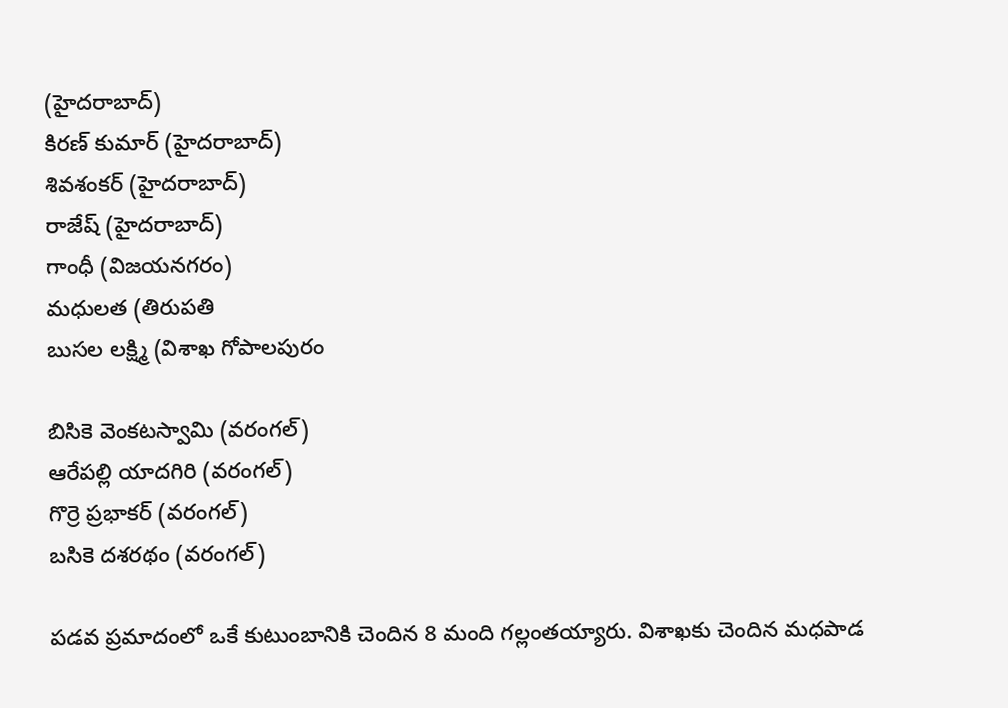(హైదరాబాద్)
కిరణ్ కుమార్ (హైదరాబాద్)
శివశంకర్ (హైదరాబాద్)
రాజేష్ (హైదరాబాద్)
గాంధీ (విజయనగరం)
మధులత (తిరుపతి
బుసల లక్ష్మి (విశాఖ గోపాలపురం

బిసికె వెంకటస్వామి (వరంగల్)
ఆరేపల్లి యాదగిరి (వరంగల్)
గొర్రె ప్రభాకర్ (వరంగల్)
బసికె దశరథం (వరంగల్)

పడవ ప్రమాదంలో ఒకే కుటుంబానికి చెందిన 8 మంది గల్లంతయ్యారు. విశాఖకు చెందిన మధపాడ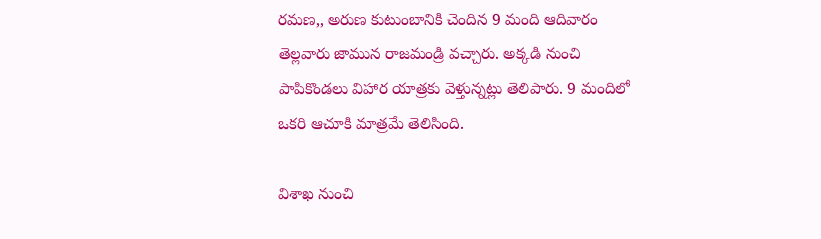రమణ,, అరుణ కుటుంబానికి చెందిన 9 మంది ఆదివారం తెల్లవారు జామున రాజమండ్రి వచ్చారు. అక్కడి నుంచి పాపికొండలు విహార యాత్రకు వెళ్తున్నట్లు తెలిపారు. 9 మందిలో ఒకరి ఆచూకి మాత్రమే తెలిసింది.

విశాఖ నుంచి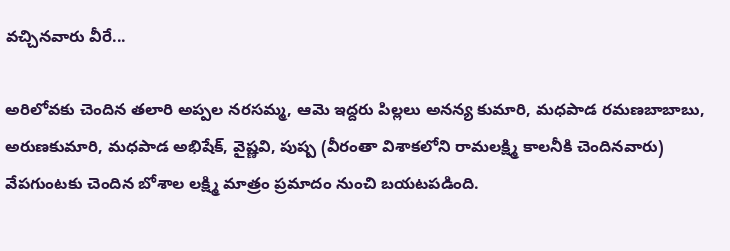వచ్చినవారు వీరే...

అరిలోవకు చెందిన తలారి అప్పల నరసమ్మ, ఆమె ఇద్దరు పిల్లలు అనన్య కుమారి, మధపాడ రమణబాబాబు, అరుణకుమారి, మధపాడ అభిషేక్, వైష్ణవి, పుష్ప (వీరంతా విశాకలోని రామలక్ష్మి కాలనీకి చెందినవారు) వేపగుంటకు చెందిన బోశాల లక్ష్మి మాత్రం ప్రమాదం నుంచి బయటపడింది.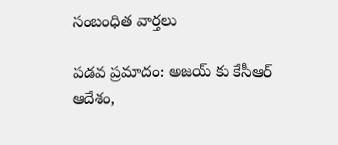సంబంధిత వార్తలు

పడవ ప్రమాదం: అజయ్ కు కేసీఆర్ ఆదేశం,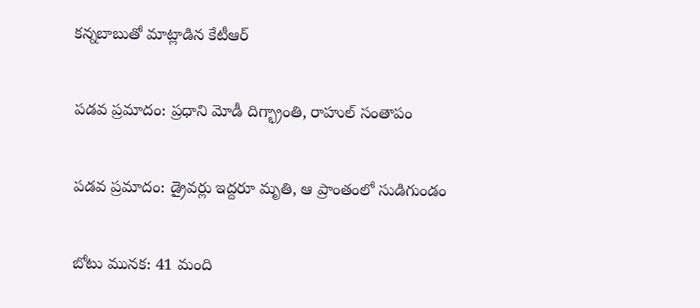కన్నబాబుతో మాట్లాడిన కేటీఆర్

పడవ ప్రమాదం: ప్రధాని మోడీ దిగ్భ్రాంతి, రాహుల్ సంతాపం

పడవ ప్రమాదం: డ్రైవర్లు ఇద్దరూ మృతి, ఆ ప్రాంతంలో సుడిగుండం

బోటు మునక: 41 మంది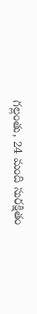గల్లంతు, 24 మంది సురక్షితం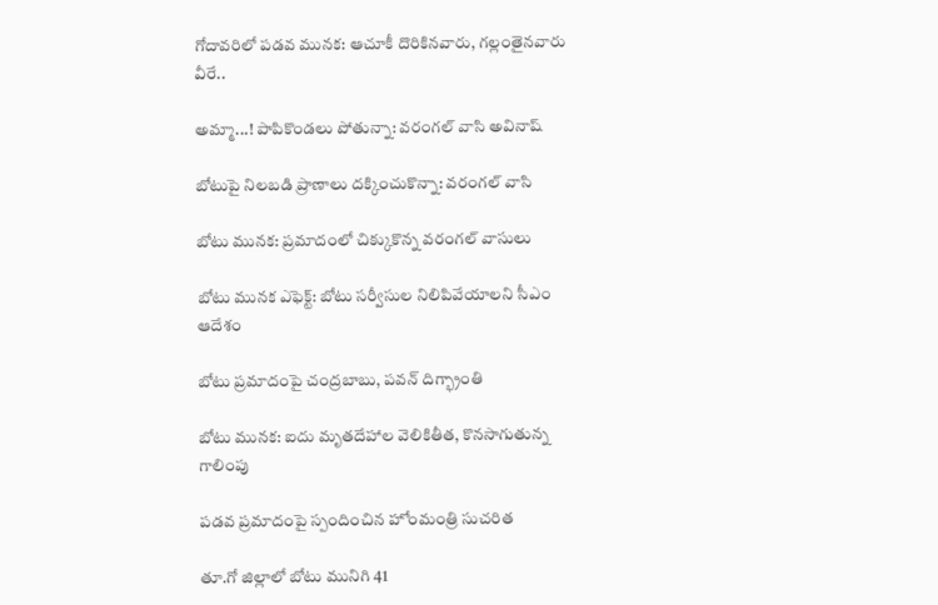గోదావరిలో పడవ మునక: ఆచూకీ దొరికినవారు, గల్లంతైనవారు వీరే..

అమ్మా...! పాపికొండలు పోతున్నా: వరంగల్ వాసి అవినాష్

బోటుపై నిలబడి ప్రాణాలు దక్కించుకొన్నా: వరంగల్ వాసి

బోటు మునక: ప్రమాదంలో చిక్కుకొన్న వరంగల్ వాసులు

బోటు మునక ఎఫెక్ట్: బోటు సర్వీసుల నిలిపివేయాలని సీఎం ఆదేశం

బోటు ప్రమాదంపై చంద్రబాబు, పవన్ దిగ్భ్రాంతి

బోటు మునక: ఐదు మృతదేహాల వెలికితీత, కొనసాగుతున్న గాలింపు

పడవ ప్రమాదంపై స్పందించిన హోంమంత్రి సుచరిత

తూ.గో జిల్లాలో బోటు మునిగి 41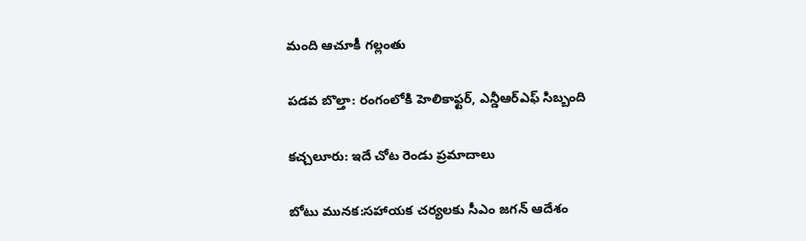మంది ఆచూకీ గల్లంతు

పడవ బొల్తా: రంగంలోకి హెలికాఫ్టర్, ఎన్డీఆర్ఎఫ్ సిబ్బంది

కచ్చలూరు: ఇదే చోట రెండు ప్రమాదాలు

బోటు మునక:సహాయక చర్యలకు సీఎం జగన్ ఆదేశం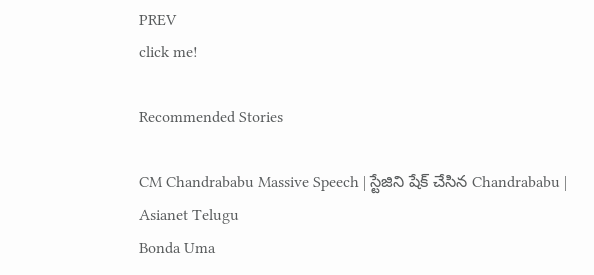PREV
click me!

Recommended Stories

CM Chandrababu Massive Speech | స్టేజిని షేక్ చేసిన Chandrababu | Asianet Telugu
Bonda Uma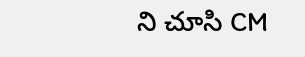ని చూసి CM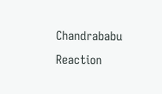Chandrababu Reaction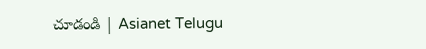చూడండి | Asianet Telugu